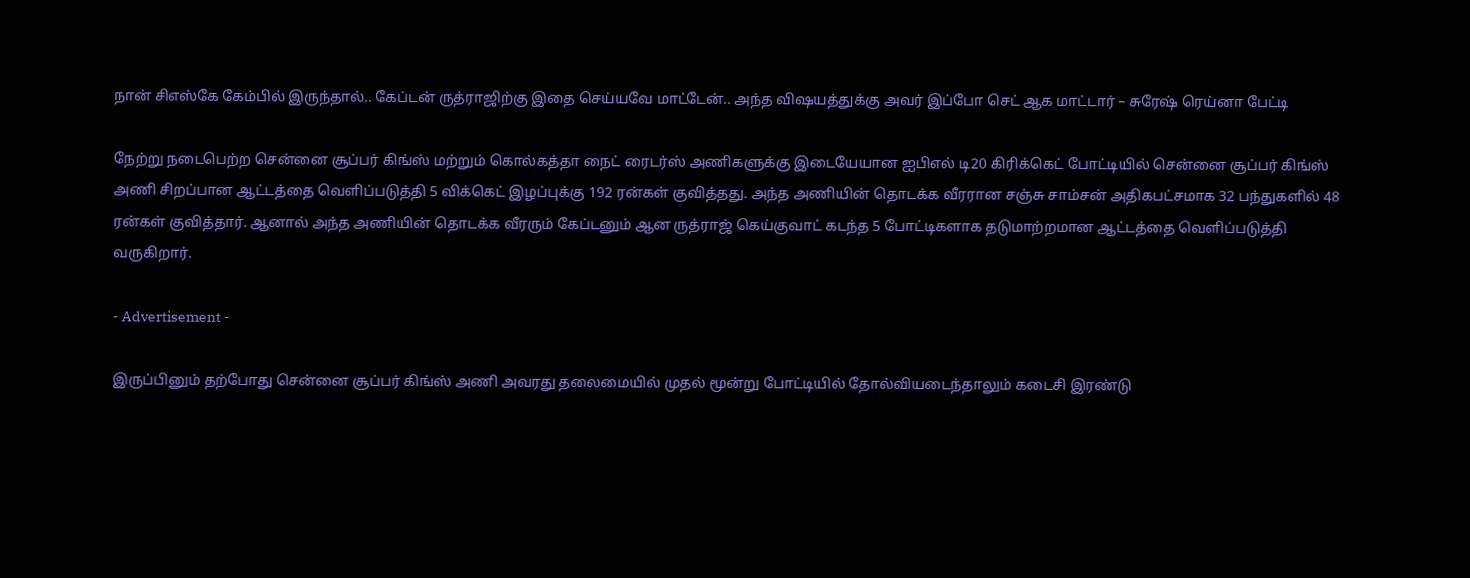நான் சிஎஸ்கே கேம்பில் இருந்தால்.. கேப்டன் ருத்ராஜிற்கு இதை செய்யவே மாட்டேன்.. அந்த விஷயத்துக்கு அவர் இப்போ செட் ஆக மாட்டார் – சுரேஷ் ரெய்னா பேட்டி

நேற்று நடைபெற்ற சென்னை சூப்பர் கிங்ஸ் மற்றும் கொல்கத்தா நைட் ரைடர்ஸ் அணிகளுக்கு இடையேயான ஐபிஎல் டி20 கிரிக்கெட் போட்டியில் சென்னை சூப்பர் கிங்ஸ் அணி சிறப்பான ஆட்டத்தை வெளிப்படுத்தி 5 விக்கெட் இழப்புக்கு 192 ரன்கள் குவித்தது. அந்த அணியின் தொடக்க வீரரான சஞ்சு சாம்சன் அதிகபட்சமாக 32 பந்துகளில் 48 ரன்கள் குவித்தார். ஆனால் அந்த அணியின் தொடக்க வீரரும் கேப்டனும் ஆன ருத்ராஜ் கெய்குவாட் கடந்த 5 போட்டிகளாக தடுமாற்றமான ஆட்டத்தை வெளிப்படுத்தி வருகிறார்.

- Advertisement -

இருப்பினும் தற்போது சென்னை சூப்பர் கிங்ஸ் அணி அவரது தலைமையில் முதல் மூன்று போட்டியில் தோல்வியடைந்தாலும் கடைசி இரண்டு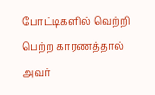போட்டிகளில் வெற்றி பெற்ற காரணத்தால் அவர்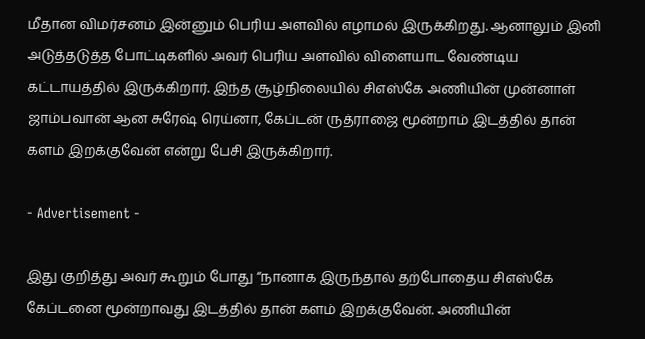மீதான விமர்சனம் இன்னும் பெரிய அளவில் எழாமல் இருக்கிறது. ஆனாலும் இனி அடுத்தடுத்த போட்டிகளில் அவர் பெரிய அளவில் விளையாட வேண்டிய கட்டாயத்தில் இருக்கிறார். இந்த சூழ்நிலையில் சிஎஸ்கே அணியின் முன்னாள் ஜாம்பவான் ஆன சுரேஷ் ரெய்னா, கேப்டன் ருத்ராஜை மூன்றாம் இடத்தில் தான் களம் இறக்குவேன் என்று பேசி இருக்கிறார்.

- Advertisement -

இது குறித்து அவர் கூறும் போது “நானாக இருந்தால் தற்போதைய சிஎஸ்கே கேப்டனை மூன்றாவது இடத்தில் தான் களம் இறக்குவேன். அணியின்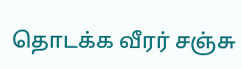தொடக்க வீரர் சஞ்சு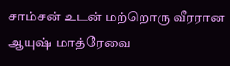சாம்சன் உடன் மற்றொரு வீரரான ஆயுஷ் மாத்ரேவை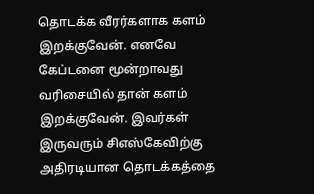தொடக்க வீரர்களாக களம் இறக்குவேன். எனவே கேப்டனை மூன்றாவது வரிசையில் தான் களம் இறக்குவேன். இவர்கள் இருவரும் சிஎஸ்கேவிற்கு அதிரடியான தொடக்கத்தை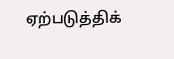ஏற்படுத்திக்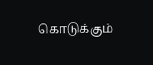கொடுக்கும்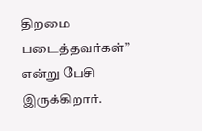திறமை படைத்தவர்கள்” என்று பேசி இருக்கிறார்.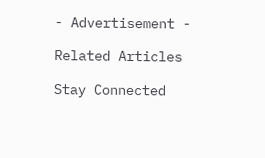- Advertisement -

Related Articles

Stay Connected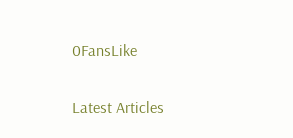0FansLike

Latest Articles